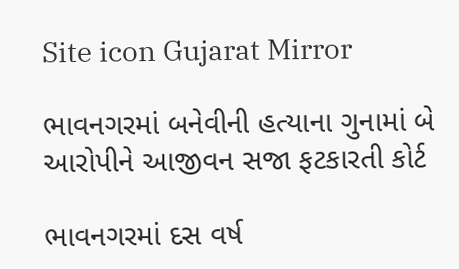Site icon Gujarat Mirror

ભાવનગરમાં બનેવીની હત્યાના ગુનામાં બે આરોપીને આજીવન સજા ફટકારતી કોર્ટ

ભાવનગરમાં દસ વર્ષ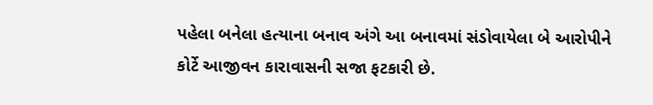પહેલા બનેલા હત્યાના બનાવ અંગે આ બનાવમાં સંડોવાયેલા બે આરોપીને કોર્ટે આજીવન કારાવાસની સજા ફટકારી છે.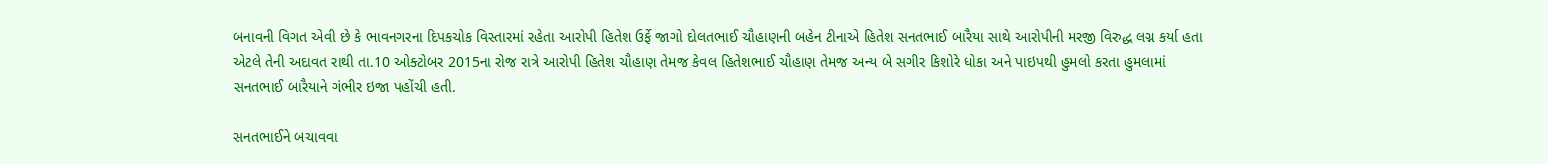બનાવની વિગત એવી છે કે ભાવનગરના દિપકચોક વિસ્તારમાં રહેતા આરોપી હિતેશ ઉર્ફે જાગો દોલતભાઈ ચૌહાણની બહેન ટીનાએ હિતેશ સનતભાઈ બારૈયા સાથે આરોપીની મરજી વિરુદ્ધ લગ્ન કર્યા હતા એટલે તેની અદાવત રાથી તા.10 ઓક્ટોબર 2015ના રોજ રાત્રે આરોપી હિતેશ ચૌહાણ તેમજ કેવલ હિતેશભાઈ ચૌહાણ તેમજ અન્ય બે સગીર કિશોરે ધોકા અને પાઇપથી હુમલો કરતા હુમલામાં સનતભાઈ બારૈયાને ગંભીર ઇજા પહોંચી હતી.

સનતભાઈને બચાવવા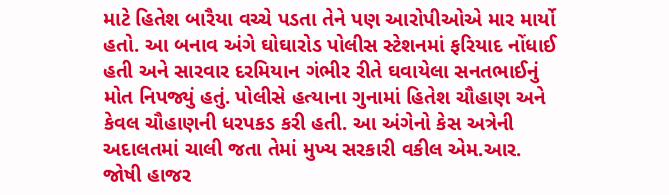માટે હિતેશ બારૈયા વચ્ચે પડતા તેને પણ આરોપીઓએ માર માર્યો હતો. આ બનાવ અંગે ઘોઘારોડ પોલીસ સ્ટેશનમાં ફરિયાદ નોંધાઈ હતી અને સારવાર દરમિયાન ગંભીર રીતે ઘવાયેલા સનતભાઈનું મોત નિપજ્યું હતું. પોલીસે હત્યાના ગુનામાં હિતેશ ચૌહાણ અને કેવલ ચૌહાણની ધરપકડ કરી હતી. આ અંગેનો કેસ અત્રેની અદાલતમાં ચાલી જતા તેમાં મુખ્ય સરકારી વકીલ એમ.આર. જોષી હાજર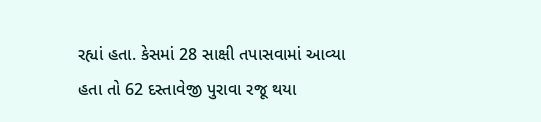રહ્યાં હતા. કેસમાં 28 સાક્ષી તપાસવામાં આવ્યા હતા તો 62 દસ્તાવેજી પુરાવા રજૂ થયા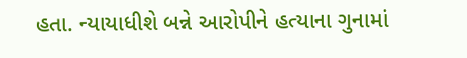હતા. ન્યાયાધીશે બન્ને આરોપીને હત્યાના ગુનામાં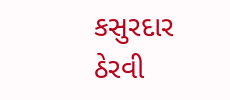કસુરદાર ઠેરવી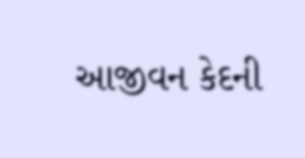આજીવન કેદની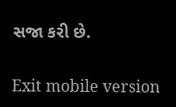સજા કરી છે.

Exit mobile version